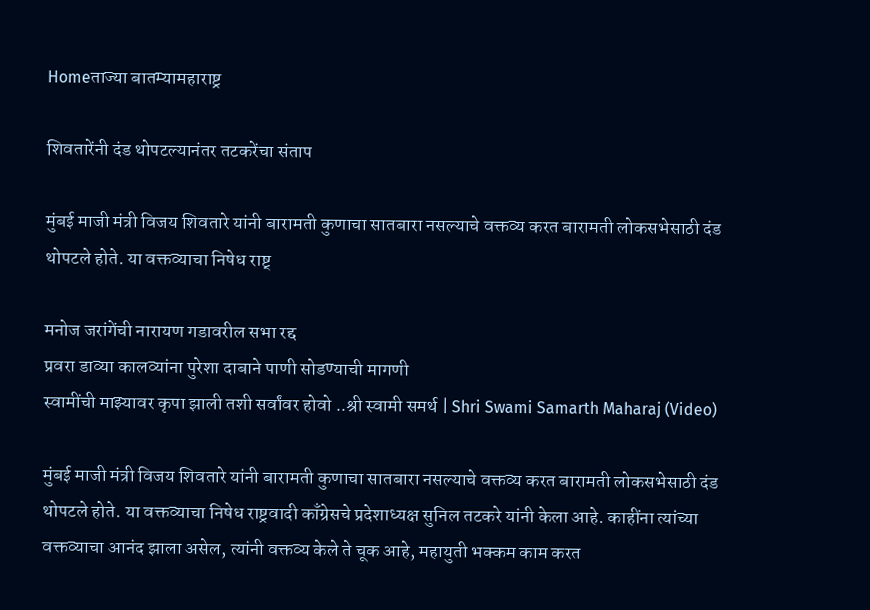Homeताज्या बातम्यामहाराष्ट्र

शिवतारेंनी दंड थोपटल्यानंतर तटकरेंचा संताप

मुंबई माजी मंत्री विजय शिवतारे यांनी बारामती कुणाचा सातबारा नसल्याचे वक्तव्य करत बारामती लोकसभेसाठी दंड थोपटले होते. या वक्तव्याचा निषेध राष्ट्

मनोज जरांगेंची नारायण गडावरील सभा रद्द
प्रवरा डाव्या कालव्यांना पुरेशा दाबाने पाणी सोडण्याची मागणी
स्वामींची माझ्यावर कृपा झाली तशी सर्वांवर होवो ..श्री स्वामी समर्थ | Shri Swami Samarth Maharaj (Video)

मुंबई माजी मंत्री विजय शिवतारे यांनी बारामती कुणाचा सातबारा नसल्याचे वक्तव्य करत बारामती लोकसभेसाठी दंड थोपटले होते. या वक्तव्याचा निषेध राष्ट्रवादी काँग्रेसचे प्रदेशाध्यक्ष सुनिल तटकरे यांनी केला आहे. काहींना त्यांच्या वक्तव्याचा आनंद झाला असेल, त्यांनी वक्तव्य केले ते चूक आहे, महायुती भक्कम काम करत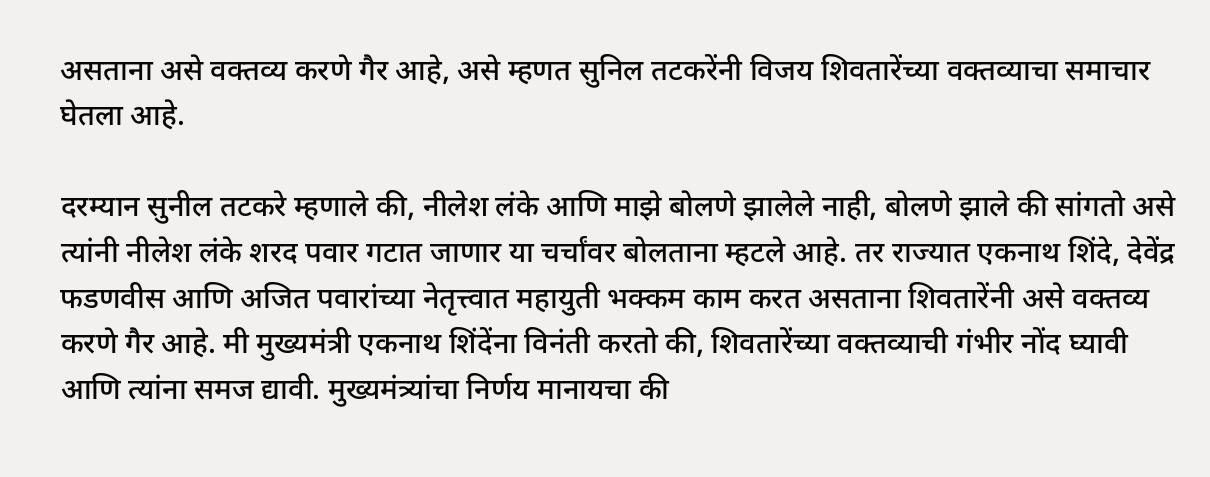असताना असे वक्तव्य करणे गैर आहे, असे म्हणत सुनिल तटकरेंनी विजय शिवतारेंच्या वक्तव्याचा समाचार घेतला आहे.

दरम्यान सुनील तटकरे म्हणाले की, नीलेश लंके आणि माझे बोलणे झालेले नाही, बोलणे झाले की सांगतो असे त्यांनी नीलेश लंके शरद पवार गटात जाणार या चर्चांवर बोलताना म्हटले आहे. तर राज्यात एकनाथ शिंदे, देवेंद्र फडणवीस आणि अजित पवारांच्या नेतृत्त्वात महायुती भक्कम काम करत असताना शिवतारेंनी असे वक्तव्य करणे गैर आहे. मी मुख्यमंत्री एकनाथ शिंदेंना विनंती करतो की, शिवतारेंच्या वक्तव्याची गंभीर नोंद घ्यावी आणि त्यांना समज द्यावी. मुख्यमंत्र्यांचा निर्णय मानायचा की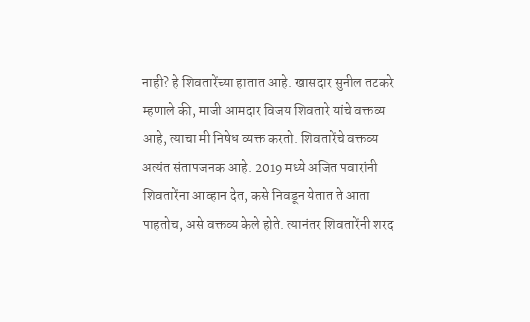नाही? हे शिवतारेंच्या हातात आहे. खासदार सुनील तटकरे म्हणाले की, माजी आमदार विजय शिवतारे यांचे वक्तव्य आहे, त्याचा मी निषेध व्यक्त करतो. शिवतारेंचे वक्तव्य अत्यंत संतापजनक आहे. 2019 मध्ये अजित पवारांनी शिवतारेंना आव्हान देत, कसे निवडून येतात ते आता पाहतोच, असे वक्तव्य केले होते. त्यानंतर शिवतारेंनी शरद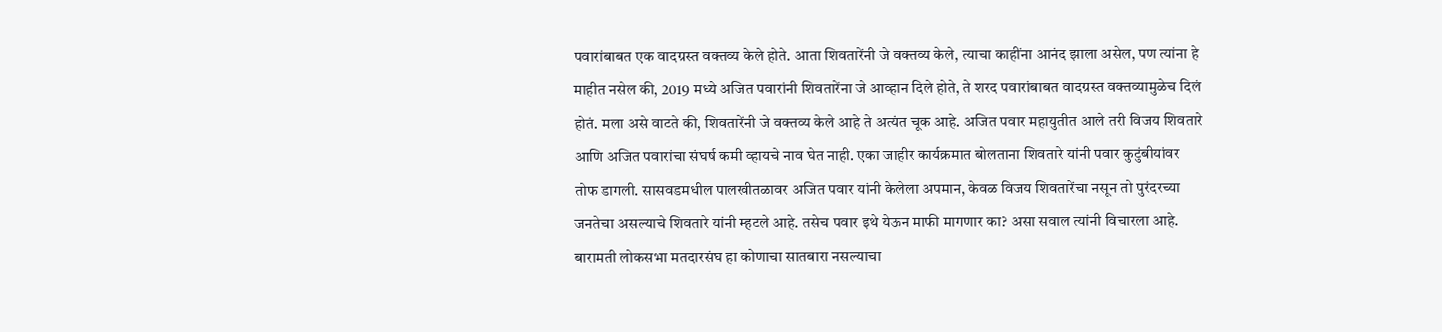पवारांबाबत एक वादग्रस्त वक्तव्य केले होते. आता शिवतारेंनी जे वक्तव्य केले, त्याचा काहींना आनंद झाला असेल, पण त्यांना हे माहीत नसेल की, 2019 मध्ये अजित पवारांनी शिवतारेंना जे आव्हान दिले होते, ते शरद पवारांबाबत वादग्रस्त वक्तव्यामुळेच दिलं होतं. मला असे वाटते की, शिवतारेंनी जे वक्तव्य केले आहे ते अत्यंत चूक आहे. अजित पवार महायुतीत आले तरी विजय शिवतारे आणि अजित पवारांचा संघर्ष कमी व्हायचे नाव घेत नाही. एका जाहीर कार्यक्रमात बोलताना शिवतारे यांनी पवार कुटुंबीयांवर तोफ डागली. सासवडमधील पालखीतळावर अजित पवार यांनी केलेला अपमान, केवळ विजय शिवतारेंचा नसून तो पुरंदरच्या जनतेचा असल्याचे शिवतारे यांनी म्हटले आहे. तसेच पवार इथे येऊन माफी मागणार का? असा सवाल त्यांनी विचारला आहे. बारामती लोकसभा मतदारसंघ हा कोणाचा सातबारा नसल्याचा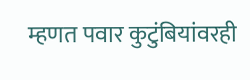म्हणत पवार कुटुंबियांवरही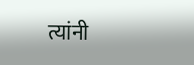त्यांनी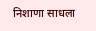निशाणा साधला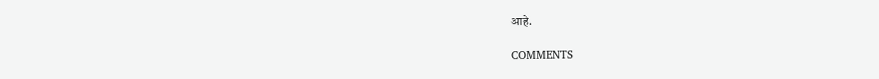आहे.

COMMENTS